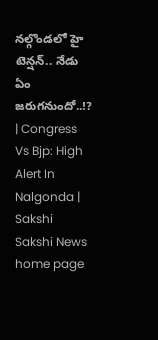నల్గొండలో హై టెన్షన్‌.. నేడు ఏం జరుగనుందో..!? | Congress Vs Bjp: High Alert In Nalgonda | Sakshi
Sakshi News home page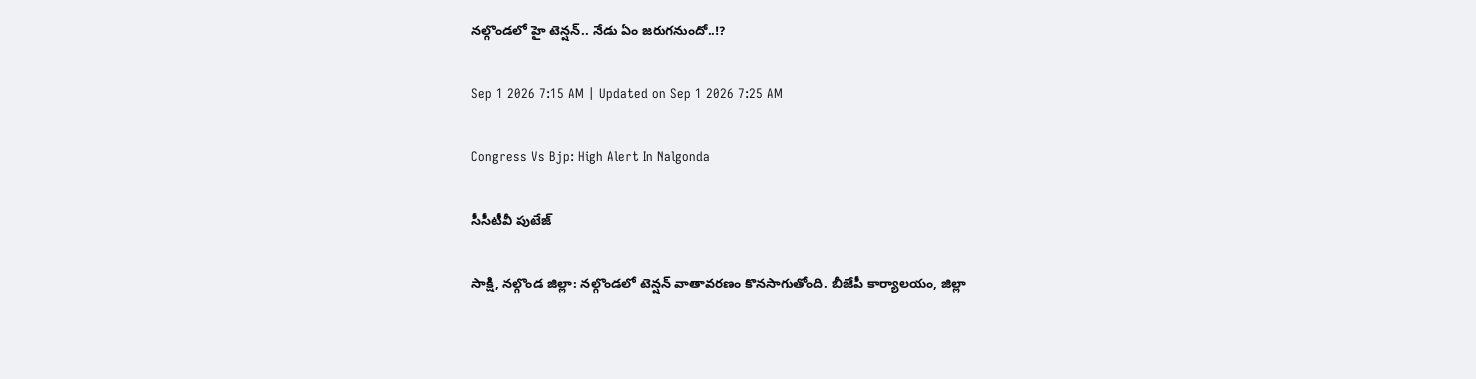నల్గొండలో హై టెన్షన్‌.. నేడు ఏం జరుగనుందో..!?

Sep 1 2026 7:15 AM | Updated on Sep 1 2026 7:25 AM

Congress Vs Bjp: High Alert In Nalgonda

సీసీటీవీ పుటేజ్

సాక్షి, నల్గొండ జిల్లా: నల్గొండలో టెన్షన్‌ వాతావరణం కొనసాగుతోంది. బీజేపీ కార్యాలయం, జిల్లా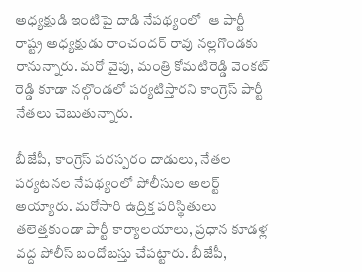అధ్యక్షుడి ఇంటిపై దాడి నేపథ్యంలో  ఆ పార్టీ రాష్ట్ర అధ్యక్షుడు రాంచందర్ రావు నల్లగొండకు రానున్నారు. మరో వైపు, మంత్రి కోమటిరెడ్డి వెంకట్ రెడ్డి కూడా నల్గొండలో పర్యటిస్తారని కాంగ్రెస్‌ పార్టీ నేతలు చెబుతున్నారు.

బీజేపీ, కాంగ్రెస్ పరస్పరం దాడులు, నేతల పర్యటనల నేపథ్యంలో పోలీసుల అలర్ట్ అయ్యారు. మరోసారి ఉద్రిక్త పరిస్థితులు తలెత్తకుండా పార్టీ కార్యాలయాలు, ప్రధాన కూడళ్ల వద్ద పోలీస్ బందోబస్తు చేపట్టారు. బీజేపీ,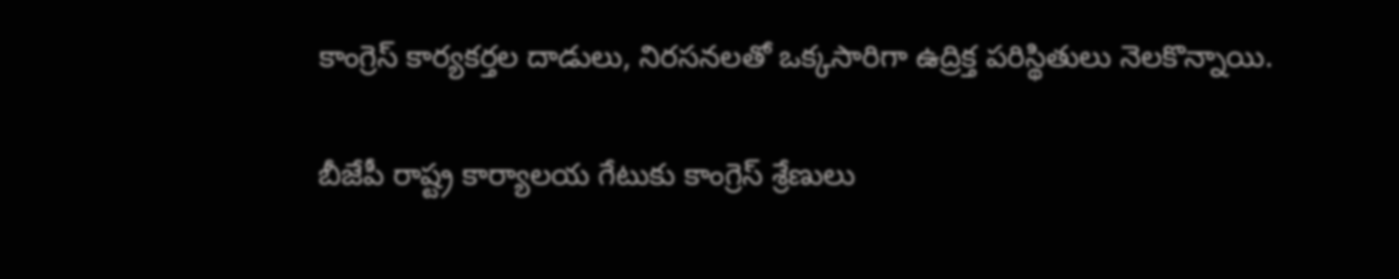కాంగ్రెస్‌ కార్యకర్తల దాడులు, నిరసనలతో ఒక్కసారిగా ఉద్రిక్త పరిస్థితులు నెలకొన్నాయి.

బీజేపీ రాష్ట్ర కార్యాలయ గేటుకు కాంగ్రెస్‌ శ్రేణులు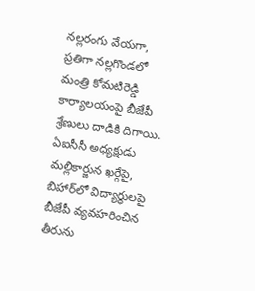నల్లరంగు వేయగా, ప్రతిగా నల్లగొండలో మంత్రి కోమటిరెడ్డి కార్యాలయంపై బీజేపీ శ్రేణులు దాడికి దిగాయి. ఏఐసీసీ అధ్యక్షుడు మల్లికార్జున ఖర్గేపై, బిహార్‌లో విద్యార్థులపై బీజేపీ వ్యవహరించిన తీరును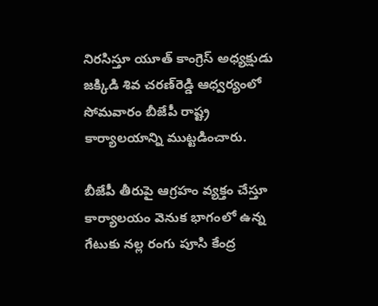నిరసిస్తూ యూత్‌ కాంగ్రెస్‌ అధ్యక్షుడు జక్కిడి శివ చరణ్‌రెడ్డి ఆధ్వర్యంలో సోమవారం బీజేపీ రాష్ట్ర కార్యాలయాన్ని ముట్టడించారు.

బీజేపీ తీరుపై ఆగ్రహం వ్యక్తం చేస్తూ కార్యాలయం వెనుక భాగంలో ఉన్న గేటుకు నల్ల రంగు పూసి కేంద్ర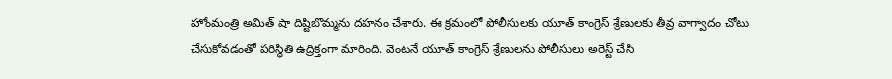హోంమంత్రి అమిత్‌ షా దిష్టిబొమ్మను దహనం చేశారు. ఈ క్రమంలో పోలీసులకు యూత్‌ కాంగ్రెస్‌ శ్రేణులకు తీవ్ర వాగ్వాదం చోటు చేసుకోవడంతో పరిస్థితి ఉద్రిక్తంగా మారింది. వెంటనే యూత్‌ కాంగ్రెస్‌ శ్రేణులను పోలీసులు అరెస్ట్‌ చేసి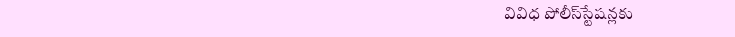వివిధ పోలీస్‌స్టేషన్లకు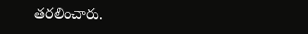తరలించారు.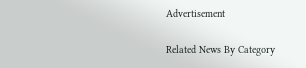Advertisement

Related News By Category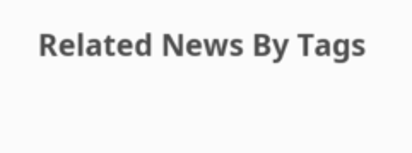Related News By Tags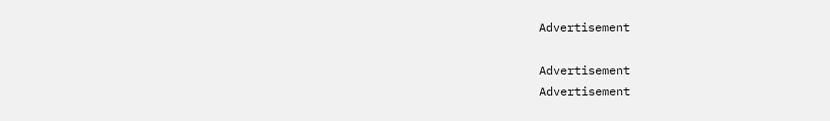Advertisement

Advertisement
Advertisement